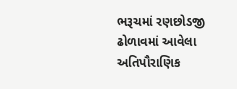ભરૂચમાં રણછોડજી ઢોળાવમાં આવેલા અતિપૌરાણિક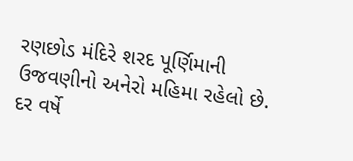રણછોડ મંદિરે શરદ પૂર્ણિમાની ઉજવણીનો અનેરો મહિમા રહેલો છે. દર વર્ષે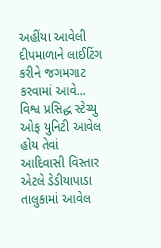અહીંયા આવેલી દીપમાળાને લાઈટિંગ કરીને જગમગાટ કરવામાં આવે...
વિશ્વ પ્રસિદ્ધ સ્ટેચ્યુ ઓફ યુનિટી આવેલ હોય તેવાં આદિવાસી વિસ્તાર એટલે ડેડીયાપાડા તાલુકામાં આવેલ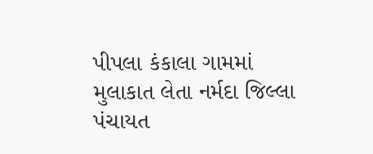પીપલા કંકાલા ગામમાં મુલાકાત લેતા નર્મદા જિલ્લા પંચાયત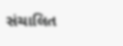સંચાલિત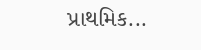પ્રાથમિક...